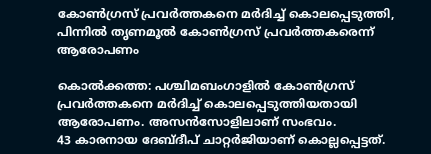കോൺഗ്രസ് പ്രവർത്തകനെ മർദിച്ച് കൊലപ്പെടുത്തി, പിന്നിൽ തൃണമൂൽ കോൺഗ്രസ് പ്രവർത്തകരെന്ന് ആരോപണം

കൊൽക്കത്ത: പശ്ചിമബംഗാളിൽ കോൺഗ്രസ് പ്രവർത്തകനെ മർദിച്ച് കൊലപ്പെടുത്തിയതായി ആരോപണം. അസൻസോളിലാണ് സംഭവം.
43 കാരനായ ദേബ്ദീപ് ചാറ്റർജിയാണ് കൊല്ലപ്പെട്ടത്.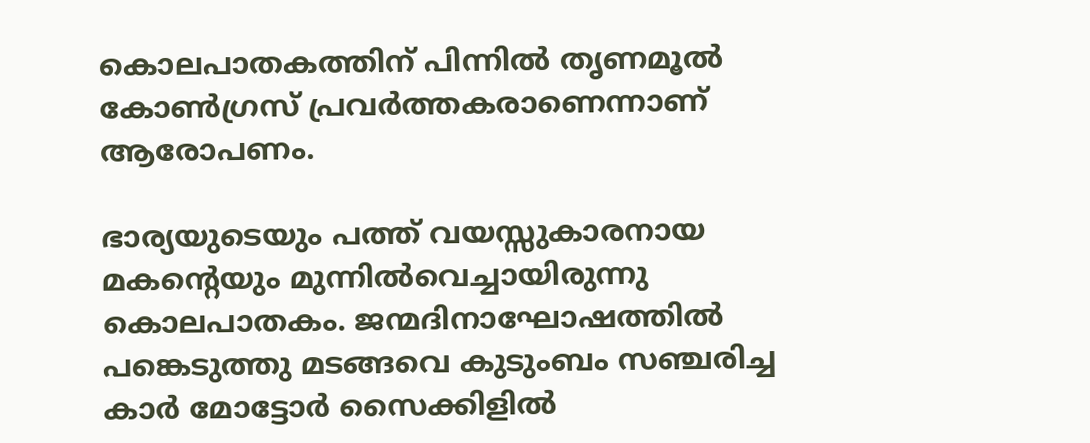കൊലപാതകത്തിന് പിന്നിൽ തൃണമൂൽ കോൺഗ്രസ് പ്രവർത്തകരാണെന്നാണ് ആരോപണം.

ഭാര്യയുടെയും പത്ത് വയസ്സുകാരനായ മകന്റെയും മുന്നില്‍വെച്ചായിരുന്നു കൊലപാതകം. ജന്മദിനാഘോഷത്തില്‍ പങ്കെടുത്തു മടങ്ങവെ കുടുംബം സഞ്ചരിച്ച കാര്‍ മോട്ടോര്‍ സൈക്കിളില്‍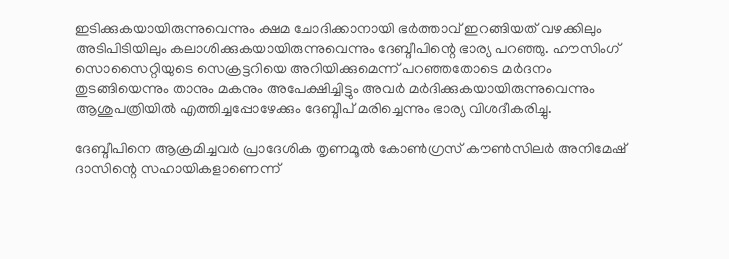ഇടിക്കുകയായിരുന്നുവെന്നും ക്ഷമ ചോദിക്കാനായി ഭര്‍ത്താവ് ഇറങ്ങിയത് വഴക്കിലും അടിപിടിയിലും കലാശിക്കുകയായിരുന്നുവെന്നും ദേബ്ദീപിന്റെ ഭാര്യ പറഞ്ഞു. ഹൗസിംഗ് സൊസൈറ്റിയുടെ സെക്രട്ടറിയെ അറിയിക്കുമെന്ന് പറഞ്ഞതോടെ മര്‍ദനം തുടങ്ങിയെന്നും താനും മകനും അപേക്ഷിച്ചിട്ടും അവര്‍ മര്‍ദിക്കുകയായിരുന്നുവെന്നും ആശുപത്രിയില്‍ എത്തിച്ചപ്പോഴേക്കും ദേബ്ദീപ് മരിച്ചെന്നും ഭാര്യ വിശദീകരിച്ചു.

ദേബ്ദീപിനെ ആക്രമിച്ചവർ പ്രാദേശിക തൃണമൂൽ കോൺഗ്രസ് കൗൺസിലർ അനിമേഷ് ദാസിന്റെ സഹായികളാണെന്ന്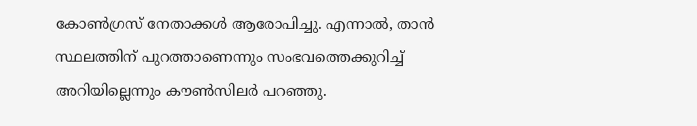കോൺഗ്രസ് നേതാക്കൾ ആരോപിച്ചു. എന്നാൽ, താൻ സ്ഥലത്തിന് പുറത്താണെന്നും സംഭവത്തെക്കുറിച്ച് അറിയില്ലെന്നും കൗൺസിലർ പറഞ്ഞു.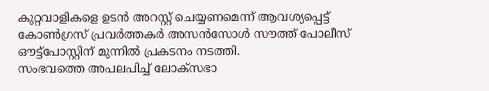കുറ്റവാളികളെ ഉടൻ അറസ്റ്റ് ചെയ്യണമെന്ന് ആവശ്യപ്പെട്ട് കോൺഗ്രസ് പ്രവർത്തകർ അസൻസോൾ സൗത്ത് പോലീസ് ഔട്ട്‌പോസ്റ്റിന് മുന്നിൽ പ്രകടനം നടത്തി.
സംഭവത്തെ അപലപിച്ച് ലോക്സഭാ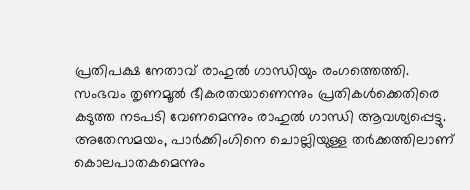പ്രതിപക്ഷ നേതാവ് രാഹുൽ ഗാന്ധിയും രംഗത്തെത്തി. സംഭവം തൃണമൂൽ ഭീകരതയാണെന്നും പ്രതികൾക്കെതിരെ കടുത്ത നടപടി വേണമെന്നും രാഹുൽ ഗാന്ധി ആവശ്യപ്പെട്ടു. അതേസമയം, പാർക്കിംഗിനെ ചൊല്ലിയുള്ള തർക്കത്തിലാണ് കൊലപാതകമെന്നും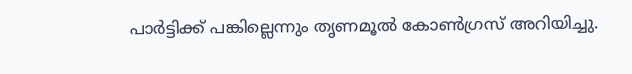പാർട്ടിക്ക് പങ്കില്ലെന്നും തൃണമൂൽ കോൺഗ്രസ് അറിയിച്ചു.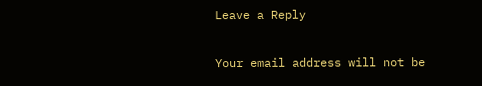Leave a Reply

Your email address will not be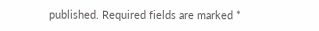published. Required fields are marked *